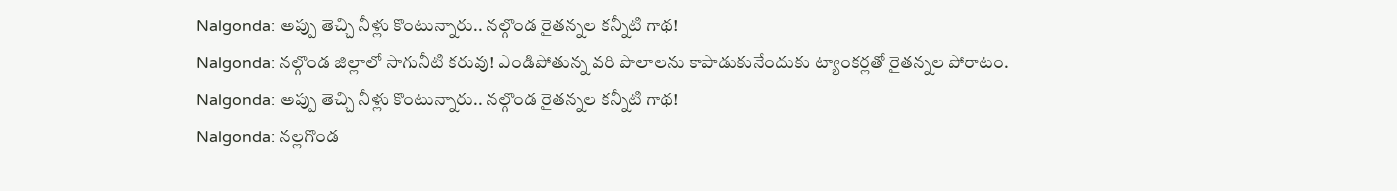Nalgonda: అప్పు తెచ్చి నీళ్లు కొంటున్నారు.. నల్గొండ రైతన్నల కన్నీటి గాథ!
Nalgonda: నల్గొండ జిల్లాలో సాగునీటి కరువు! ఎండిపోతున్న వరి పొలాలను కాపాడుకునేందుకు ట్యాంకర్లతో రైతన్నల పోరాటం.
Nalgonda: అప్పు తెచ్చి నీళ్లు కొంటున్నారు.. నల్గొండ రైతన్నల కన్నీటి గాథ!
Nalgonda: నల్లగొండ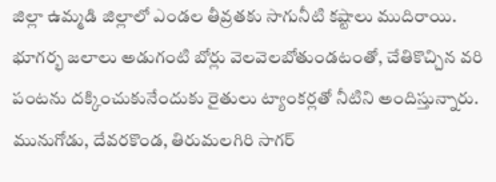జిల్లా ఉమ్మడి జిల్లాలో ఎండల తీవ్రతకు సాగునీటి కష్టాలు ముదిరాయి. భూగర్భ జలాలు అడుగంటి బోర్లు వెలవెలబోతుండటంతో, చేతికొచ్చిన వరి పంటను దక్కించుకునేందుకు రైతులు ట్యాంకర్లతో నీటిని అందిస్తున్నారు. మునుగోడు, దేవరకొండ, తిరుమలగిరి సాగర్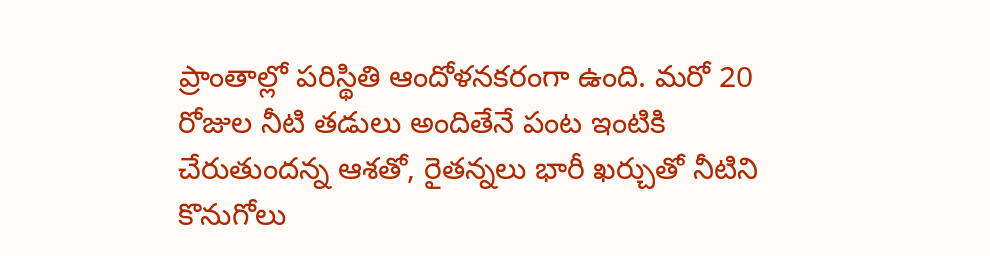ప్రాంతాల్లో పరిస్థితి ఆందోళనకరంగా ఉంది. మరో 20 రోజుల నీటి తడులు అందితేనే పంట ఇంటికి చేరుతుందన్న ఆశతో, రైతన్నలు భారీ ఖర్చుతో నీటిని కొనుగోలు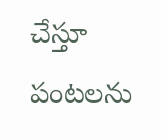చేస్తూ పంటలను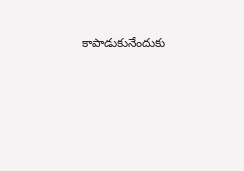కాపాడుకునేందుకు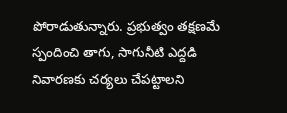పోరాడుతున్నారు. ప్రభుత్వం తక్షణమే స్పందించి తాగు, సాగునీటి ఎద్దడి నివారణకు చర్యలు చేపట్టాలని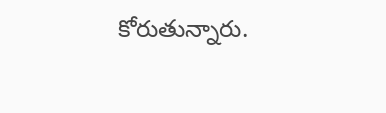కోరుతున్నారు.